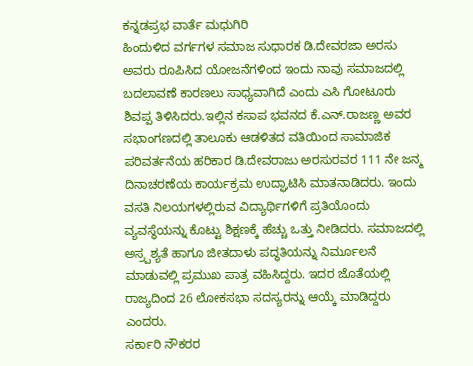ಕನ್ನಡಪ್ರಭ ವಾರ್ತೆ ಮಧುಗಿರಿ
ಹಿಂದುಳಿದ ವರ್ಗಗಳ ಸಮಾಜ ಸುಧಾರಕ ಡಿ.ದೇವರಜಾ ಅರಸು ಅವರು ರೂಪಿಸಿದ ಯೋಜನೆಗಳಿಂದ ಇಂದು ನಾವು ಸಮಾಜದಲ್ಲಿ ಬದಲಾವಣೆ ಕಾರಣಲು ಸಾಧ್ಯವಾಗಿದೆ ಎಂದು ಎಸಿ ಗೋಟೂರು ಶಿವಪ್ಪ ತಿಳಿಸಿದರು.ಇಲ್ಲಿನ ಕಸಾಪ ಭವನದ ಕೆ.ಎನ್.ರಾಜಣ್ಣ ಅವರ ಸಭಾಂಗಣದಲ್ಲಿ ತಾಲೂಕು ಆಡಳಿತದ ವತಿಯಿಂದ ಸಾಮಾಜಿಕ ಪರಿವರ್ತನೆಯ ಹರಿಕಾರ ಡಿ.ದೇವರಾಜು ಅರಸುರವರ 111 ನೇ ಜನ್ಮ ದಿನಾಚರಣೆಯ ಕಾರ್ಯಕ್ರಮ ಉದ್ಘಾಟಿಸಿ ಮಾತನಾಡಿದರು. ಇಂದು ವಸತಿ ನಿಲಯಗಳಲ್ಲಿರುವ ವಿದ್ಯಾರ್ಥಿಗಳಿಗೆ ಪ್ರತಿಯೊಂದು ವ್ಯವಸ್ಥೆಯನ್ನು ಕೊಟ್ಟು ಶಿಕ್ಷಣಕ್ಕೆ ಹೆಚ್ಚು ಒತ್ತು ನೀಡಿದರು. ಸಮಾಜದಲ್ಲಿ ಅಸ್ರ್ಪಶ್ಯತೆ ಹಾಗೂ ಜೀತದಾಳು ಪದ್ಧತಿಯನ್ನು ನಿರ್ಮೂಲನೆ ಮಾಡುವಲ್ಲಿ ಪ್ರಮುಖ ಪಾತ್ರ ವಹಿಸಿದ್ದರು. ಇದರ ಜೊತೆಯಲ್ಲಿ ರಾಜ್ಯದಿಂದ 26 ಲೋಕಸಭಾ ಸದಸ್ಯರನ್ನು ಆಯ್ಕೆ ಮಾಡಿದ್ದರು ಎಂದರು.
ಸರ್ಕಾರಿ ನೌಕರರ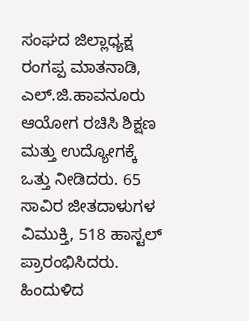ಸಂಘದ ಜಿಲ್ಲಾಧ್ಯಕ್ಷ ರಂಗಪ್ಪ ಮಾತನಾಡಿ, ಎಲ್.ಜಿ.ಹಾವನೂರು ಆಯೋಗ ರಚಿಸಿ ಶಿಕ್ಷಣ ಮತ್ತು ಉದ್ಯೋಗಕ್ಕೆ ಒತ್ತು ನೀಡಿದರು. 65 ಸಾವಿರ ಜೀತದಾಳುಗಳ ವಿಮುಕ್ತಿ, 518 ಹಾಸ್ಟಲ್ ಪ್ರಾರಂಭಿಸಿದರು. ಹಿಂದುಳಿದ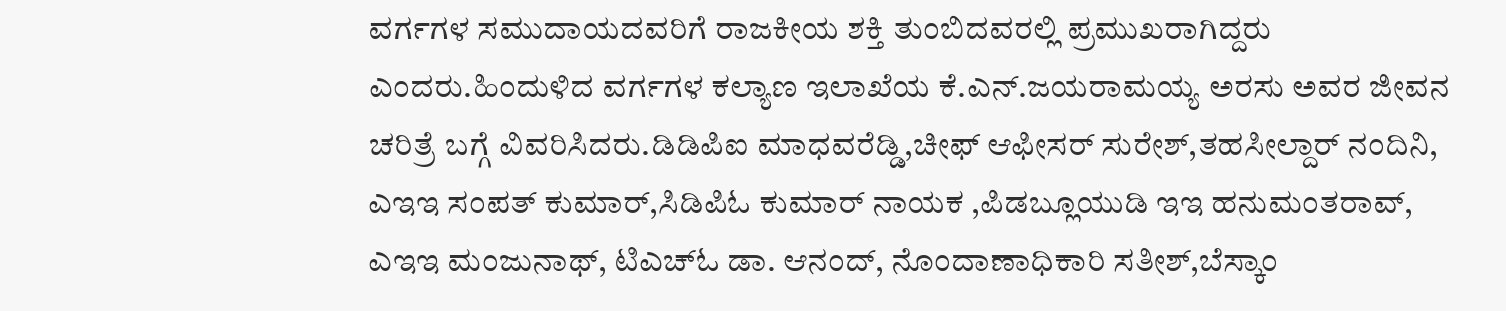ವರ್ಗಗಳ ಸಮುದಾಯದವರಿಗೆ ರಾಜಕೀಯ ಶಕ್ತಿ ತುಂಬಿದವರಲ್ಲಿ ಪ್ರಮುಖರಾಗಿದ್ದರು ಎಂದರು.ಹಿಂದುಳಿದ ವರ್ಗಗಳ ಕಲ್ಯಾಣ ಇಲಾಖೆಯ ಕೆ.ಎನ್.ಜಯರಾಮಯ್ಯ ಅರಸು ಅವರ ಜೀವನ ಚರಿತ್ರೆ ಬಗ್ಗೆ ವಿವರಿಸಿದರು.ಡಿಡಿಪಿಐ ಮಾಧವರೆಡ್ಡಿ,ಚೀಫ್ ಆಫೀಸರ್ ಸುರೇಶ್,ತಹಸೀಲ್ದಾರ್ ನಂದಿನಿ, ಎಇಇ ಸಂಪತ್ ಕುಮಾರ್,ಸಿಡಿಪಿಓ ಕುಮಾರ್ ನಾಯಕ ,ಪಿಡಬ್ಲೂಯುಡಿ ಇಇ ಹನುಮಂತರಾವ್, ಎಇಇ ಮಂಜುನಾಥ್, ಟಿಎಚ್ಓ ಡಾ. ಆನಂದ್, ನೊಂದಾಣಾಧಿಕಾರಿ ಸತೀಶ್,ಬೆಸ್ಕಾಂ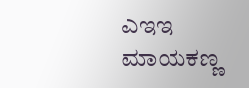ಎಇಇ ಮಾಯಕಣ್ಣ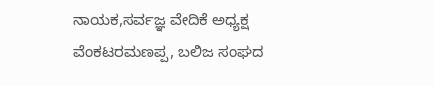ನಾಯಕ,ಸರ್ವಜ್ಞ ವೇದಿಕೆ ಅಧ್ಯಕ್ಷ ವೆಂಕಟರಮಣಪ್ಪ, ಬಲಿಜ ಸಂಘದ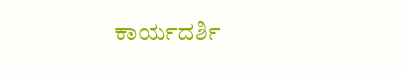ಕಾರ್ಯದರ್ಶಿ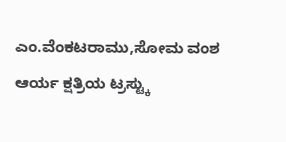ಎಂ.ವೆಂಕಟರಾಮು,ಸೋಮ ವಂಶ ಆರ್ಯ ಕ್ಷತ್ರಿಯ ಟ್ರಸ್ಟ್ಕು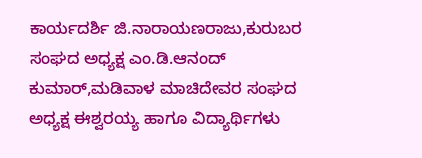ಕಾರ್ಯದರ್ಶಿ ಜಿ.ನಾರಾಯಣರಾಜು,ಕುರುಬರ ಸಂಘದ ಅಧ್ಯಕ್ಷ ಎಂ.ಡಿ.ಆನಂದ್ ಕುಮಾರ್,ಮಡಿವಾಳ ಮಾಚಿದೇವರ ಸಂಘದ ಅಧ್ಯಕ್ಷ ಈಶ್ವರಯ್ಯ ಹಾಗೂ ವಿದ್ಯಾರ್ಥಿಗಳು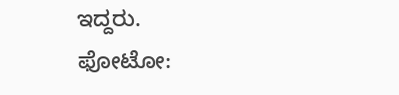ಇದ್ದರು.
ಫೋಟೋ: